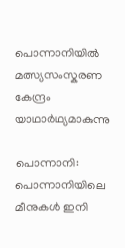പൊന്നാനിയിൽ മത്സ്യസംസ്കരണ കേന്ദ്രം യാഥാർഥ്യമാകുന്നു

പൊന്നാനി: പൊന്നാനിയിലെ മീനുകള്‍ ഇനി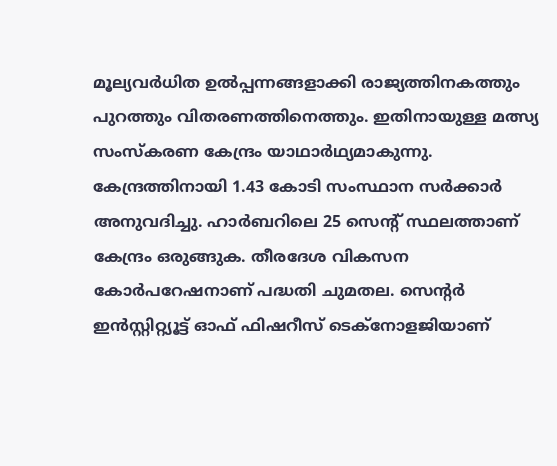മൂല്യവര്‍ധിത ഉല്‍പ്പന്നങ്ങളാക്കി രാജ്യത്തിനകത്തും പുറത്തും വിതരണത്തിനെത്തും. ഇതിനായുള്ള മത്സ്യ സംസ്‌കരണ കേന്ദ്രം യാഥാര്‍ഥ്യമാകുന്നു. കേന്ദ്രത്തിനായി 1.43 കോടി സംസ്ഥാന സര്‍ക്കാര്‍ അനുവദിച്ചു. ഹാര്‍ബറിലെ 25 സെന്റ് സ്ഥലത്താണ് കേന്ദ്രം ഒരുങ്ങുക. തീരദേശ വികസന കോര്‍പറേഷനാണ് പദ്ധതി ചുമതല. സെന്റര്‍ ഇന്‍സ്റ്റിറ്റ്യൂട്ട് ഓഫ് ഫിഷറീസ് ടെക്നോളജിയാണ്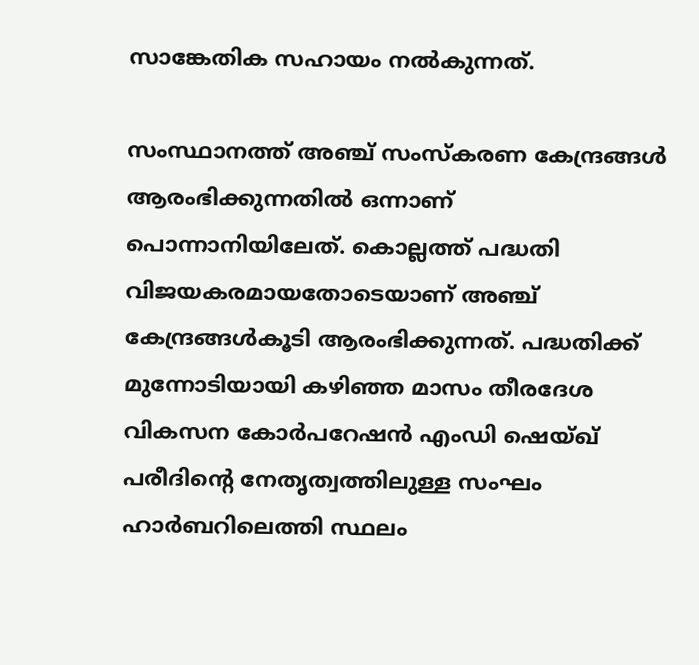സാങ്കേതിക സഹായം നല്‍കുന്നത്.

സംസ്ഥാനത്ത് അഞ്ച് സംസ്‌കരണ കേന്ദ്രങ്ങള്‍ ആരംഭിക്കുന്നതില്‍ ഒന്നാണ് പൊന്നാനിയിലേത്. കൊല്ലത്ത് പദ്ധതി വിജയകരമായതോടെയാണ് അഞ്ച് കേന്ദ്രങ്ങള്‍കൂടി ആരംഭിക്കുന്നത്. പദ്ധതിക്ക് മുന്നോടിയായി കഴിഞ്ഞ മാസം തീരദേശ വികസന കോര്‍പറേഷന്‍ എംഡി ഷെയ്ഖ് പരീദിന്റെ നേതൃത്വത്തിലുള്ള സംഘം ഹാര്‍ബറിലെത്തി സ്ഥലം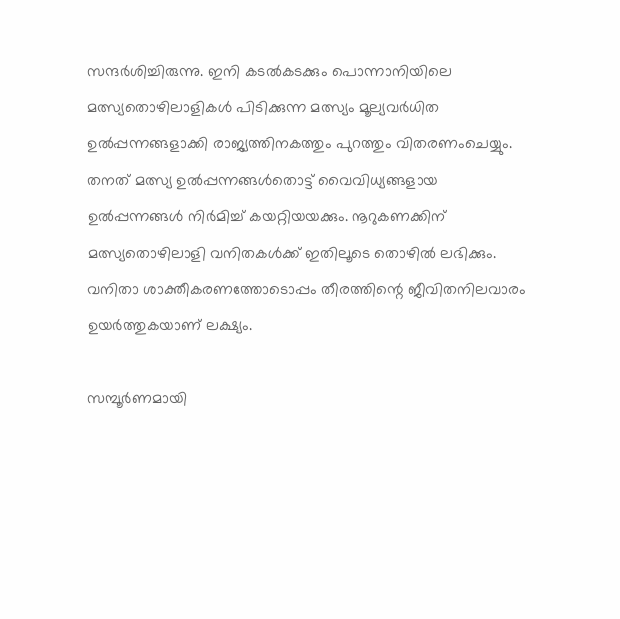സന്ദര്‍ശിച്ചിരുന്നു. ഇനി കടല്‍കടക്കും പൊന്നാനിയിലെ മത്സ്യതൊഴിലാളികള്‍ പിടിക്കുന്ന മത്സ്യം മൂല്യവര്‍ധിത ഉല്‍പ്പന്നങ്ങളാക്കി രാജ്യത്തിനകത്തും പുറത്തും വിതരണംചെയ്യും. തനത് മത്സ്യ ഉല്‍പ്പന്നങ്ങള്‍തൊട്ട് വൈവിധ്യങ്ങളായ ഉല്‍പ്പന്നങ്ങള്‍ നിര്‍മിച്ച് കയറ്റിയയക്കും. നൂറുകണക്കിന് മത്സ്യതൊഴിലാളി വനിതകള്‍ക്ക് ഇതിലൂടെ തൊഴില്‍ ലഭിക്കും. വനിതാ ശാക്തീകരണത്തോടൊപ്പം തീരത്തിന്റെ ജീവിതനിലവാരം ഉയര്‍ത്തുകയാണ് ലക്ഷ്യം.

സമ്പൂര്‍ണമായി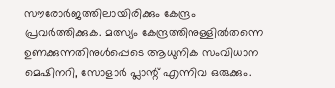സൗരോര്‍ജത്തിലായിരിക്കും കേന്ദ്രം പ്രവര്‍ത്തിക്കുക. മത്സ്യം കേന്ദ്രത്തിനുള്ളില്‍തന്നെ ഉണക്കുന്നതിനുള്‍പ്പെടെ ആധുനിക സംവിധാന മെഷിനറി, സോളാര്‍ പ്ലാന്റ് എന്നിവ ഒരുക്കും.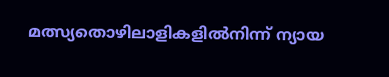മത്സ്യതൊഴിലാളികളില്‍നിന്ന് ന്യായ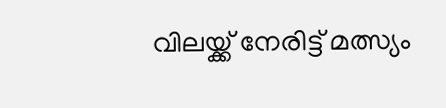വിലയ്ക്ക് നേരിട്ട് മത്സ്യം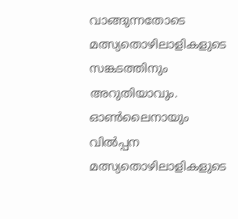വാങ്ങുന്നതോടെ മത്സ്യതൊഴിലാളികളുടെ സങ്കടത്തിനും അറുതിയാവും. ഓണ്‍ലൈനായും വില്‍പ്പന മത്സ്യതൊഴിലാളികളുടെ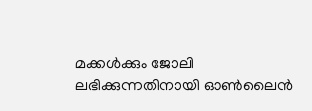മക്കള്‍ക്കും ജോലി ലഭിക്കുന്നതിനായി ഓണ്‍ലൈന്‍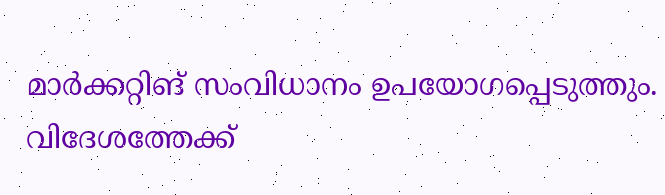മാര്‍ക്കറ്റിങ് സംവിധാനം ഉപയോഗപ്പെടുത്തും. വിദേശത്തേക്ക്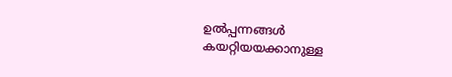ഉല്‍പ്പന്നങ്ങള്‍ കയറ്റിയയക്കാനുള്ള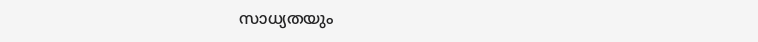സാധ്യതയും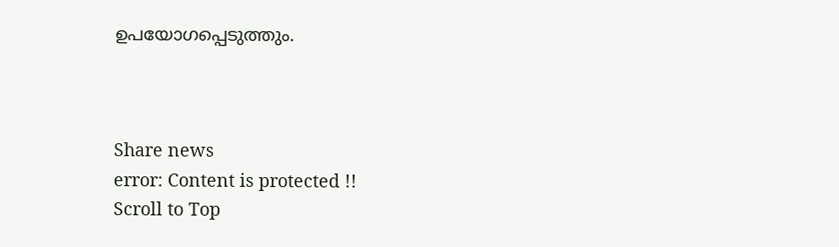ഉപയോഗപ്പെടുത്തും.



Share news
error: Content is protected !!
Scroll to Top